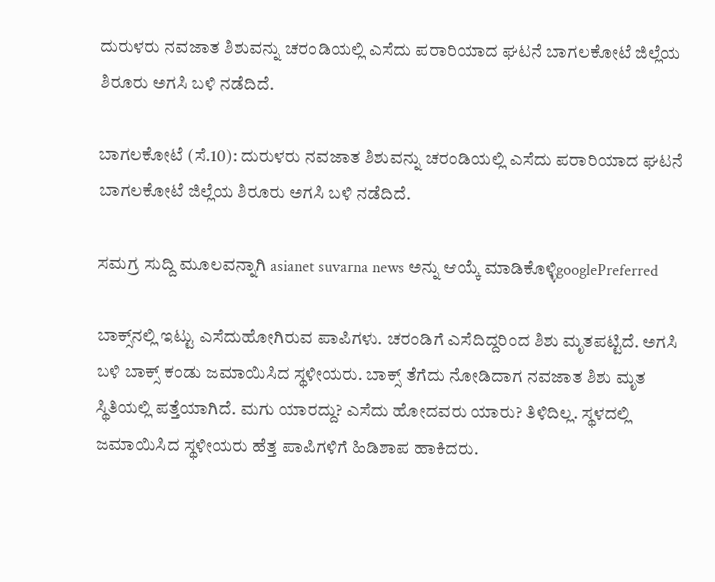ದುರುಳರು ನವಜಾತ ಶಿಶುವನ್ನು ಚರಂಡಿಯಲ್ಲಿ ಎಸೆದು ಪರಾರಿಯಾದ ಘಟನೆ ಬಾಗಲಕೋಟೆ ಜಿಲ್ಲೆಯ ಶಿರೂರು ಅಗಸಿ ಬಳಿ ನಡೆದಿದೆ.

ಬಾಗಲಕೋಟೆ (ಸೆ.10): ದುರುಳರು ನವಜಾತ ಶಿಶುವನ್ನು ಚರಂಡಿಯಲ್ಲಿ ಎಸೆದು ಪರಾರಿಯಾದ ಘಟನೆ ಬಾಗಲಕೋಟೆ ಜಿಲ್ಲೆಯ ಶಿರೂರು ಅಗಸಿ ಬಳಿ ನಡೆದಿದೆ.

ಸಮಗ್ರ ಸುದ್ದಿ ಮೂಲವನ್ನಾಗಿ asianet suvarna news ಅನ್ನು ಆಯ್ಕೆ ಮಾಡಿಕೊಳ್ಳಿgooglePreferred

ಬಾಕ್ಸ್‌ನಲ್ಲಿ ಇಟ್ಟು ಎಸೆದುಹೋಗಿರುವ ಪಾಪಿಗಳು. ಚರಂಡಿಗೆ ಎಸೆದಿದ್ದರಿಂದ ಶಿಶು ಮೃತಪಟ್ಟಿದೆ. ಅಗಸಿ ಬಳಿ ಬಾಕ್ಸ್ ಕಂಡು ಜಮಾಯಿಸಿದ ಸ್ಥಳೀಯರು. ಬಾಕ್ಸ್ ತೆಗೆದು ನೋಡಿದಾಗ ನವಜಾತ ಶಿಶು ಮೃತ ಸ್ಥಿತಿಯಲ್ಲಿ ಪತ್ತೆಯಾಗಿದೆ. ಮಗು ಯಾರದ್ದು? ಎಸೆದು ಹೋದವರು ಯಾರು? ತಿಳಿದಿಲ್ಲ. ಸ್ಥಳದಲ್ಲಿ ಜಮಾಯಿಸಿದ ಸ್ಥಳೀಯರು ಹೆತ್ತ ಪಾಪಿಗಳಿಗೆ ಹಿಡಿಶಾಪ ಹಾಕಿದರು.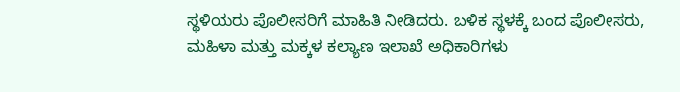ಸ್ಥಳಿಯರು ಪೊಲೀಸರಿಗೆ ಮಾಹಿತಿ ನೀಡಿದರು. ಬಳಿಕ ಸ್ಥಳಕ್ಕೆ ಬಂದ ಪೊಲೀಸರು, ಮಹಿಳಾ ಮತ್ತು ಮಕ್ಕಳ ಕಲ್ಯಾಣ ಇಲಾಖೆ ಅಧಿಕಾರಿಗಳು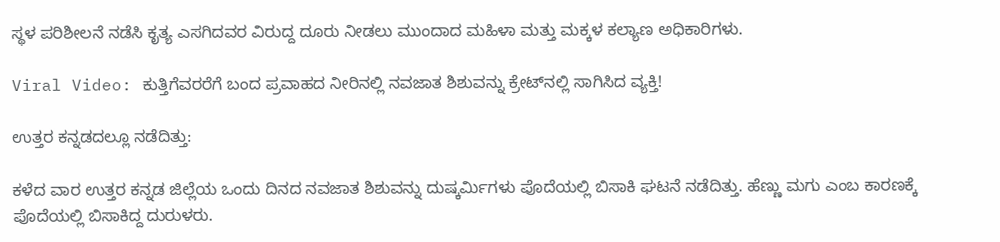ಸ್ಥಳ ಪರಿಶೀಲನೆ ನಡೆಸಿ ಕೃತ್ಯ ಎಸಗಿದವರ ವಿರುದ್ದ ದೂರು ನೀಡಲು ಮುಂದಾದ ಮಹಿಳಾ ಮತ್ತು ಮಕ್ಕಳ ಕಲ್ಯಾಣ ಅಧಿಕಾರಿಗಳು.

Viral Video: ಕುತ್ತಿಗೆವರರೆಗೆ ಬಂದ ಪ್ರವಾಹದ ನೀರಿನಲ್ಲಿ ನವಜಾತ ಶಿಶುವನ್ನು ಕ್ರೇಟ್‌ನಲ್ಲಿ ಸಾಗಿಸಿದ ವ್ಯಕ್ತಿ!

ಉತ್ತರ ಕನ್ನಡದಲ್ಲೂ ನಡೆದಿತ್ತು:

ಕಳೆದ ವಾರ ಉತ್ತರ ಕನ್ನಡ ಜಿಲ್ಲೆಯ ಒಂದು ದಿನದ ನವಜಾತ ಶಿಶುವನ್ನು ದುಷ್ಕರ್ಮಿಗಳು ಪೊದೆಯಲ್ಲಿ ಬಿಸಾಕಿ ಘಟನೆ ನಡೆದಿತ್ತು. ಹೆಣ್ಣು ಮಗು ಎಂಬ ಕಾರಣಕ್ಕೆ ಪೊದೆಯಲ್ಲಿ ಬಿಸಾಕಿದ್ದ ದುರುಳರು.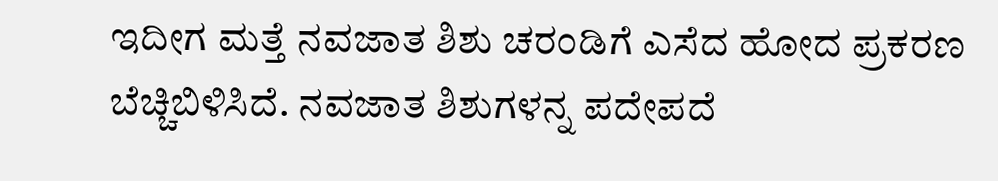ಇದೀಗ ಮತ್ತೆ ನವಜಾತ ಶಿಶು ಚರಂಡಿಗೆ ಎಸೆದ ಹೋದ ಪ್ರಕರಣ ಬೆಚ್ಚಿಬಿಳಿಸಿದೆ. ನವಜಾತ ಶಿಶುಗಳನ್ನ ಪದೇಪದೆ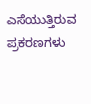ಎಸೆಯುತ್ತಿರುವ ಪ್ರಕರಣಗಳು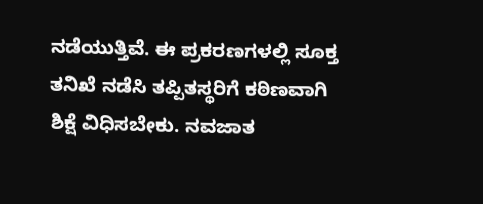ನಡೆಯುತ್ತಿವೆ. ಈ ಪ್ರಕರಣಗಳಲ್ಲಿ ಸೂಕ್ತ ತನಿಖೆ ನಡೆಸಿ ತಪ್ಪಿತಸ್ಥರಿಗೆ ಕಠಿಣವಾಗಿ ಶಿಕ್ಷೆ ವಿಧಿಸಬೇಕು. ನವಜಾತ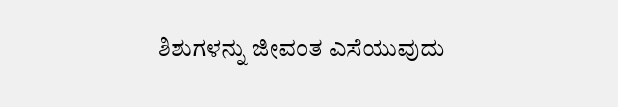ಶಿಶುಗಳನ್ನು ಜೀವಂತ ಎಸೆಯುವುದು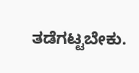ತಡೆಗಟ್ಟಬೇಕು.